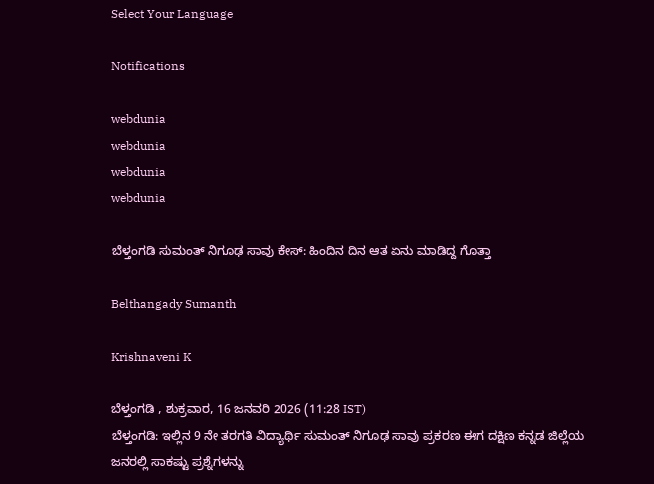Select Your Language

Notifications

webdunia
webdunia
webdunia
webdunia

ಬೆಳ್ತಂಗಡಿ ಸುಮಂತ್ ನಿಗೂಢ ಸಾವು ಕೇಸ್: ಹಿಂದಿನ ದಿನ ಆತ ಏನು ಮಾಡಿದ್ದ ಗೊತ್ತಾ

Belthangady Sumanth

Krishnaveni K

ಬೆಳ್ತಂಗಡಿ , ಶುಕ್ರವಾರ, 16 ಜನವರಿ 2026 (11:28 IST)
ಬೆಳ್ತಂಗಡಿ: ಇಲ್ಲಿನ 9 ನೇ ತರಗತಿ ವಿದ್ಯಾರ್ಥಿ ಸುಮಂತ್ ನಿಗೂಢ ಸಾವು ಪ್ರಕರಣ ಈಗ ದಕ್ಷಿಣ ಕನ್ನಡ ಜಿಲ್ಲೆಯ ಜನರಲ್ಲಿ ಸಾಕಷ್ಟು ಪ್ರಶ್ನೆಗಳನ್ನು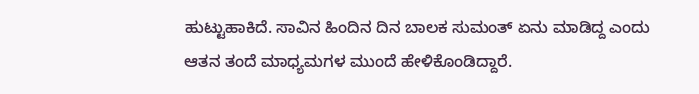ಹುಟ್ಟುಹಾಕಿದೆ. ಸಾವಿನ ಹಿಂದಿನ ದಿನ ಬಾಲಕ ಸುಮಂತ್ ಏನು ಮಾಡಿದ್ದ ಎಂದು ಆತನ ತಂದೆ ಮಾಧ್ಯಮಗಳ ಮುಂದೆ ಹೇಳಿಕೊಂಡಿದ್ದಾರೆ.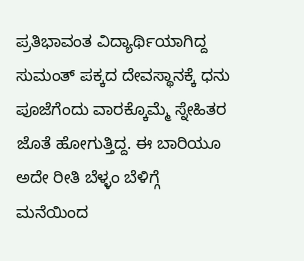ಪ್ರತಿಭಾವಂತ ವಿದ್ಯಾರ್ಥಿಯಾಗಿದ್ದ ಸುಮಂತ್ ಪಕ್ಕದ ದೇವಸ್ಥಾನಕ್ಕೆ ಧನು ಪೂಜೆಗೆಂದು ವಾರಕ್ಕೊಮ್ಮೆ ಸ್ನೇಹಿತರ ಜೊತೆ ಹೋಗುತ್ತಿದ್ದ. ಈ ಬಾರಿಯೂ ಅದೇ ರೀತಿ ಬೆಳ್ಳಂ ಬೆಳಿಗ್ಗೆ ಮನೆಯಿಂದ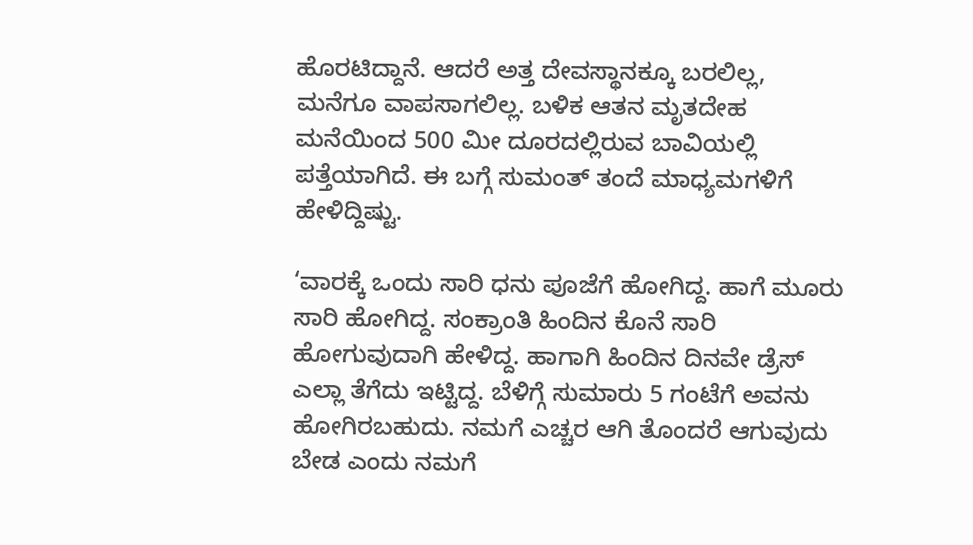ಹೊರಟಿದ್ದಾನೆ. ಆದರೆ ಅತ್ತ ದೇವಸ್ಥಾನಕ್ಕೂ ಬರಲಿಲ್ಲ, ಮನೆಗೂ ವಾಪಸಾಗಲಿಲ್ಲ. ಬಳಿಕ ಆತನ ಮೃತದೇಹ ಮನೆಯಿಂದ 500 ಮೀ ದೂರದಲ್ಲಿರುವ ಬಾವಿಯಲ್ಲಿ ಪತ್ತೆಯಾಗಿದೆ. ಈ ಬಗ್ಗೆ ಸುಮಂತ್ ತಂದೆ ಮಾಧ್ಯಮಗಳಿಗೆ ಹೇಳಿದ್ದಿಷ್ಟು.

‘ವಾರಕ್ಕೆ ಒಂದು ಸಾರಿ ಧನು ಪೂಜೆಗೆ ಹೋಗಿದ್ದ. ಹಾಗೆ ಮೂರು ಸಾರಿ ಹೋಗಿದ್ದ. ಸಂಕ್ರಾಂತಿ ಹಿಂದಿನ ಕೊನೆ ಸಾರಿ ಹೋಗುವುದಾಗಿ ಹೇಳಿದ್ದ. ಹಾಗಾಗಿ ಹಿಂದಿನ ದಿನವೇ ಡ್ರೆಸ್ ಎಲ್ಲಾ ತೆಗೆದು ಇಟ್ಟಿದ್ದ. ಬೆಳಿಗ್ಗೆ ಸುಮಾರು 5 ಗಂಟೆಗೆ ಅವನು ಹೋಗಿರಬಹುದು. ನಮಗೆ ಎಚ್ಚರ ಆಗಿ ತೊಂದರೆ ಆಗುವುದು ಬೇಡ ಎಂದು ನಮಗೆ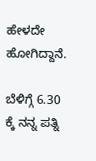ಹೇಳದೇ ಹೋಗಿದ್ದಾನೆ.

ಬೆಳಿಗ್ಗೆ 6.30 ಕ್ಕೆ ನನ್ನ ಪತ್ನಿ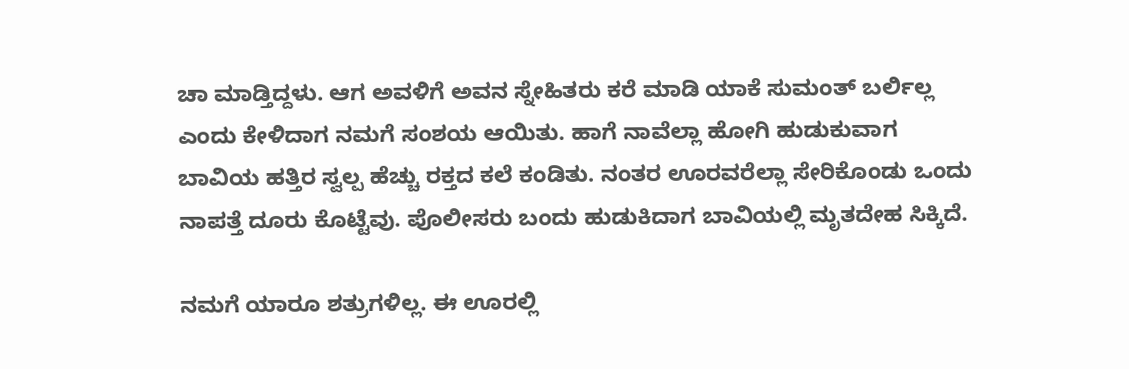ಚಾ ಮಾಡ್ತಿದ್ದಳು. ಆಗ ಅವಳಿಗೆ ಅವನ ಸ್ನೇಹಿತರು ಕರೆ ಮಾಡಿ ಯಾಕೆ ಸುಮಂತ್ ಬರ್ಲಿಲ್ಲ ಎಂದು ಕೇಳಿದಾಗ ನಮಗೆ ಸಂಶಯ ಆಯಿತು. ಹಾಗೆ ನಾವೆಲ್ಲಾ ಹೋಗಿ ಹುಡುಕುವಾಗ ಬಾವಿಯ ಹತ್ತಿರ ಸ್ವಲ್ಪ ಹೆಚ್ಚು ರಕ್ತದ ಕಲೆ ಕಂಡಿತು. ನಂತರ ಊರವರೆಲ್ಲಾ ಸೇರಿಕೊಂಡು ಒಂದು ನಾಪತ್ತೆ ದೂರು ಕೊಟ್ಟೆವು. ಪೊಲೀಸರು ಬಂದು ಹುಡುಕಿದಾಗ ಬಾವಿಯಲ್ಲಿ ಮೃತದೇಹ ಸಿಕ್ಕಿದೆ.

ನಮಗೆ ಯಾರೂ ಶತ್ರುಗಳಿಲ್ಲ. ಈ ಊರಲ್ಲಿ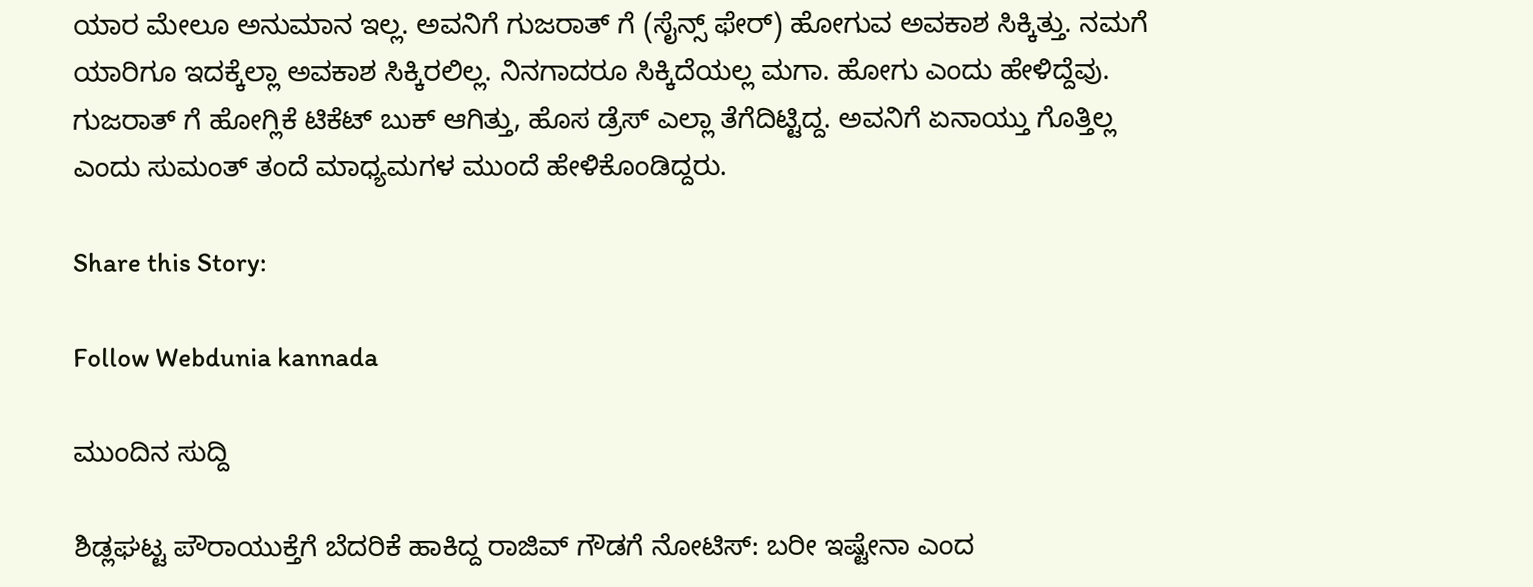ಯಾರ ಮೇಲೂ ಅನುಮಾನ ಇಲ್ಲ. ಅವನಿಗೆ ಗುಜರಾತ್ ಗೆ (ಸೈನ್ಸ್ ಫೇರ್) ಹೋಗುವ ಅವಕಾಶ ಸಿಕ್ಕಿತ್ತು. ನಮಗೆ ಯಾರಿಗೂ ಇದಕ್ಕೆಲ್ಲಾ ಅವಕಾಶ ಸಿಕ್ಕಿರಲಿಲ್ಲ. ನಿನಗಾದರೂ ಸಿಕ್ಕಿದೆಯಲ್ಲ ಮಗಾ. ಹೋಗು ಎಂದು ಹೇಳಿದ್ದೆವು. ಗುಜರಾತ್ ಗೆ ಹೋಗ್ಲಿಕೆ ಟಿಕೆಟ್ ಬುಕ್ ಆಗಿತ್ತು, ಹೊಸ ಡ್ರೆಸ್ ಎಲ್ಲಾ ತೆಗೆದಿಟ್ಟಿದ್ದ. ಅವನಿಗೆ ಏನಾಯ್ತು ಗೊತ್ತಿಲ್ಲ ಎಂದು ಸುಮಂತ್ ತಂದೆ ಮಾಧ್ಯಮಗಳ ಮುಂದೆ ಹೇಳಿಕೊಂಡಿದ್ದರು.

Share this Story:

Follow Webdunia kannada

ಮುಂದಿನ ಸುದ್ದಿ

ಶಿಡ್ಲಘಟ್ಟ ಪೌರಾಯುಕ್ತೆಗೆ ಬೆದರಿಕೆ ಹಾಕಿದ್ದ ರಾಜಿವ್ ಗೌಡಗೆ ನೋಟಿಸ್: ಬರೀ ಇಷ್ಟೇನಾ ಎಂದ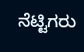ನೆಟ್ಟಿಗರು